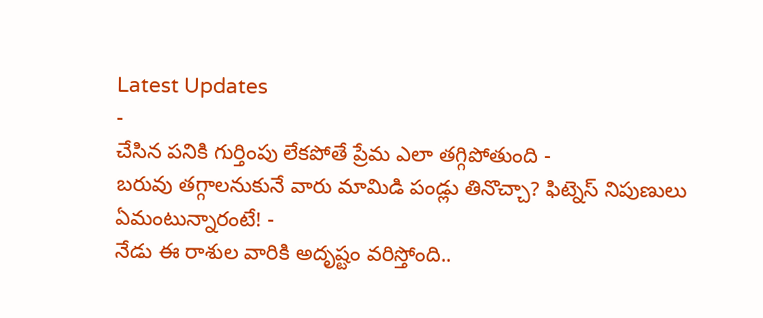Latest Updates
-
చేసిన పనికి గుర్తింపు లేకపోతే ప్రేమ ఎలా తగ్గిపోతుంది -
బరువు తగ్గాలనుకునే వారు మామిడి పండ్లు తినొచ్చా? ఫిట్నెస్ నిపుణులు ఏమంటున్నారంటే! -
నేడు ఈ రాశుల వారికి అదృష్టం వరిస్తోంది..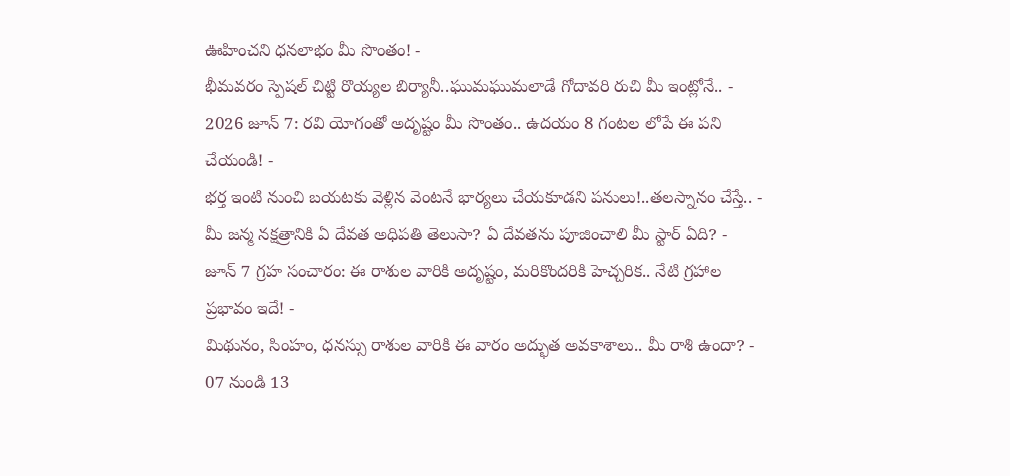ఊహించని ధనలాభం మీ సొంతం! -
భీమవరం స్పెషల్ చిట్టి రొయ్యల బిర్యానీ..ఘుమఘుమలాడే గోదావరి రుచి మీ ఇంట్లోనే.. -
2026 జూన్ 7: రవి యోగంతో అదృష్టం మీ సొంతం.. ఉదయం 8 గంటల లోపే ఈ పని చేయండి! -
భర్త ఇంటి నుంచి బయటకు వెళ్లిన వెంటనే భార్యలు చేయకూడని పనులు!..తలస్నానం చేస్తే.. -
మీ జన్మ నక్షత్రానికి ఏ దేవత అధిపతి తెలుసా? ఏ దేవతను పూజించాలి మీ స్టార్ ఏది? -
జూన్ 7 గ్రహ సంచారం: ఈ రాశుల వారికి అదృష్టం, మరికొందరికి హెచ్చరిక.. నేటి గ్రహాల ప్రభావం ఇదే! -
మిథునం, సింహం, ధనస్సు రాశుల వారికి ఈ వారం అద్భుత అవకాశాలు.. మీ రాశి ఉందా? - 07 నుండి 13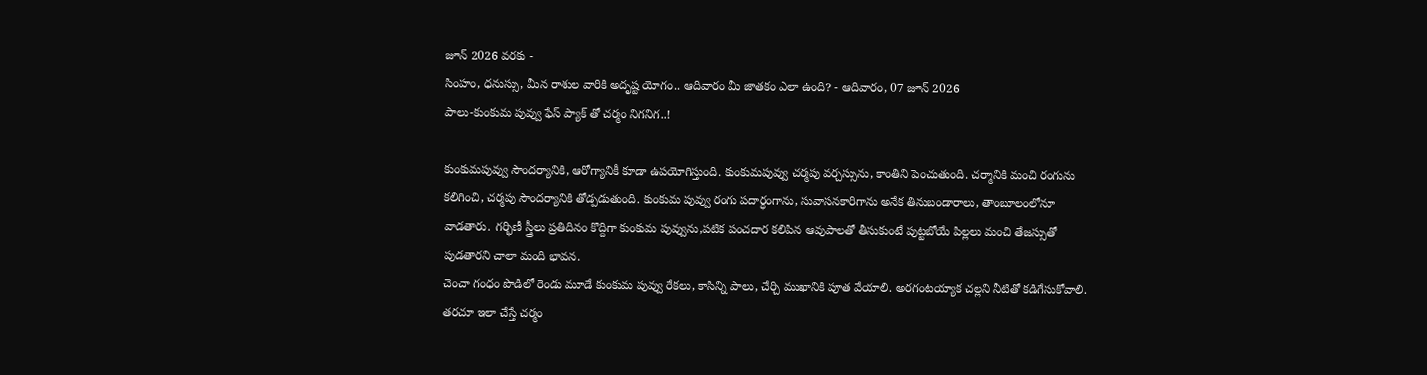జూన్ 2026 వరకు -
సింహం, ధనుస్సు, మీన రాశుల వారికి అదృష్ట యోగం.. ఆదివారం మీ జాతకం ఎలా ఉంది? - ఆదివారం, 07 జూన్ 2026
పాలు-కుంకుమ పువ్వు ఫేస్ ప్యాక్ తో చర్మం నిగనిగ..!

కుంకుమపువ్వు సౌందర్యానికి, ఆరోగ్యానికీ కూడా ఉపయోగిస్తుంది. కుంకుమపువ్వు చర్మపు వర్చస్సును, కాంతిని పెంచుతుంది. చర్మానికి మంచి రంగును కలిగించి, చర్మపు సౌందర్యానికి తోడ్పడుతుంది. కుంకుమ పువ్వు రంగు పదార్ధంగాను, సువాసనకారిగాను అనేక తినుబండారాలు, తాంబూలంలోనూ వాడతారు. గర్భిణీ స్త్రీలు ప్రతిదినం కొద్దిగా కుంకుమ పువ్వును,పటిక పంచదార కలిపిన ఆవుపాలతో తీసుకుంటే పుట్టబోయే పిల్లలు మంచి తేజస్సుతో పుడతారని చాలా మంది భావన.
చెంచా గంధం పొడిలో రెండు మూడే కుంకుమ పువ్వు రేకలు, కాసిన్ని పాలు, చేర్చి ముఖానికి పూత వేయాలి. అరగంటయ్యాక చల్లని నీటితో కడిగేసుకోవాలి. తరచూ ఇలా చేస్తే చర్మం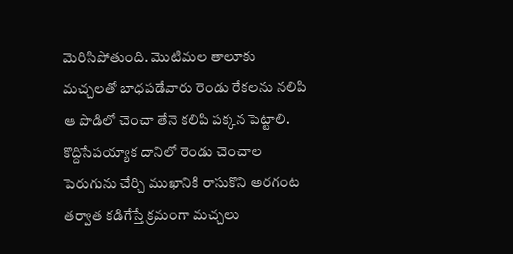మెరిసిపోతుంది. మొటిమల తాలూకు మచ్చలతో బాధపడేవారు రెండు రేకలను నలిపి ఆ పొడిలో చెంచా తేనె కలిపి పక్కన పెట్టాలి. కొద్దిసేపయ్యాక దానిలో రెండు చెంచాల పెరుగును చేర్చి ముఖానికి రాసుకొని అరగంట తర్వాత కడిగేస్తే క్రమంగా మచ్చలు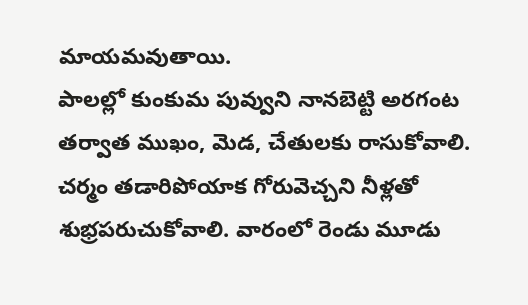మాయమవుతాయి.
పాలల్లో కుంకుమ పువ్వుని నానబెట్టి అరగంట తర్వాత ముఖం, మెడ, చేతులకు రాసుకోవాలి. చర్మం తడారిపోయాక గోరువెచ్చని నీళ్లతో శుభ్రపరుచుకోవాలి. వారంలో రెండు మూడు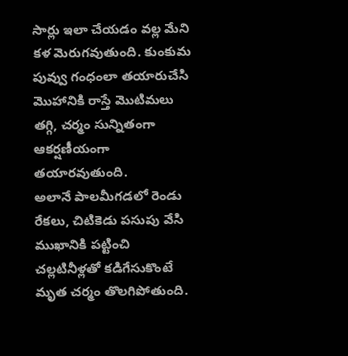సార్లు ఇలా చేయడం వల్ల మేని కళ మెరుగవుతుంది. కుంకుమ పువ్వు గంధంలా తయారుచేసి మొహానికి రాస్తే మొటిమలు తగ్గి, చర్మం సున్నితంగా ఆకర్షణీయంగా తయారవుతుంది.
అలానే పాలమీగడలో రెండు రేకలు, చిటికెడు పసుపు వేసి ముఖానికి పట్టించి చల్లటినీళ్లతో కడిగేసుకొంటే మృత చర్మం తొలగిపోతుంది.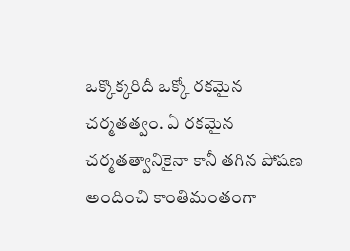ఒక్కొక్కరిదీ ఒక్కో రకమైన చర్మతత్వం. ఏ రకమైన చర్మతత్వానికైనా కానీ తగిన పోషణ అందించి కాంతిమంతంగా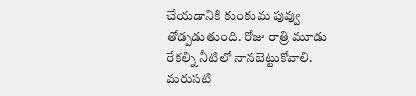చేయడానికి కుంకుమ పువ్వు తోడ్పడుతుంది. రోజు రాత్రి మూడు రేకల్ని నీటిలో నానబెట్టుకోవాలి. మరుసటి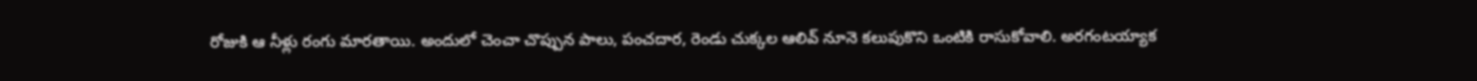రోజుకి ఆ నీళ్లు రంగు మారతాయి. అందులో చెంచా చొప్పున పాలు, పంచదార, రెండు చుక్కల ఆలివ్ నూనె కలుపుకొని ఒంటికి రాసుకోవాలి. అరగంటయ్యాక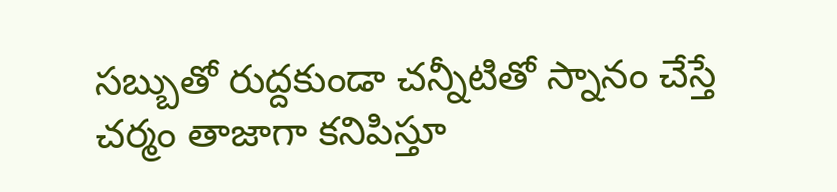సబ్బుతో రుద్దకుండా చన్నీటితో స్నానం చేస్తే చర్మం తాజాగా కనిపిస్తూ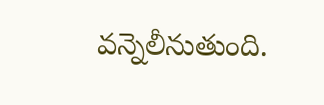వన్నెలీనుతుంది.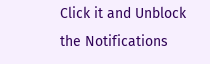Click it and Unblock the Notifications